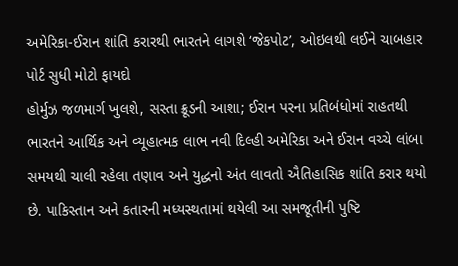અમેરિકા-ઈરાન શાંતિ કરારથી ભારતને લાગશે ‘જેકપોટ’, ઓઇલથી લઈને ચાબહાર પોર્ટ સુધી મોટો ફાયદો
હોર્મુઝ જળમાર્ગ ખુલશે, સસ્તા ક્રૂડની આશા; ઈરાન પરના પ્રતિબંધોમાં રાહતથી ભારતને આર્થિક અને વ્યૂહાત્મક લાભ નવી દિલ્હી અમેરિકા અને ઈરાન વચ્ચે લાંબા સમયથી ચાલી રહેલા તણાવ અને યુદ્ધનો અંત લાવતો ઐતિહાસિક શાંતિ કરાર થયો છે. પાકિસ્તાન અને કતારની મધ્યસ્થતામાં થયેલી આ સમજૂતીની પુષ્ટિ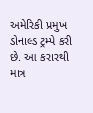અમેરિકી પ્રમુખ ડોનાલ્ડ ટ્રમ્પે કરી છે. આ કરારથી માત્ર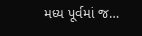મધ્ય પૂર્વમાં જ…